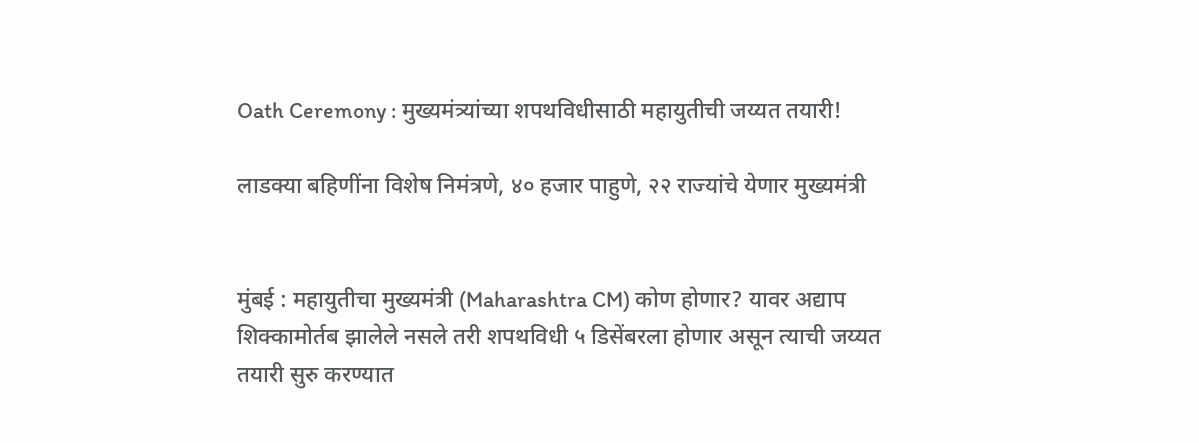Oath Ceremony : मुख्यमंत्र्यांच्या शपथविधीसाठी महायुतीची जय्यत तयारी!

लाडक्या बहिणींना विशेष निमंत्रणे, ४० हजार पाहुणे, २२ राज्यांचे येणार मुख्यमंत्री


मुंबई : महायुतीचा मुख्यमंत्री (Maharashtra CM) कोण होणार? यावर अद्याप शिक्कामोर्तब झालेले नसले तरी शपथविधी ५ डिसेंबरला होणार असून त्याची जय्यत तयारी सुरु करण्यात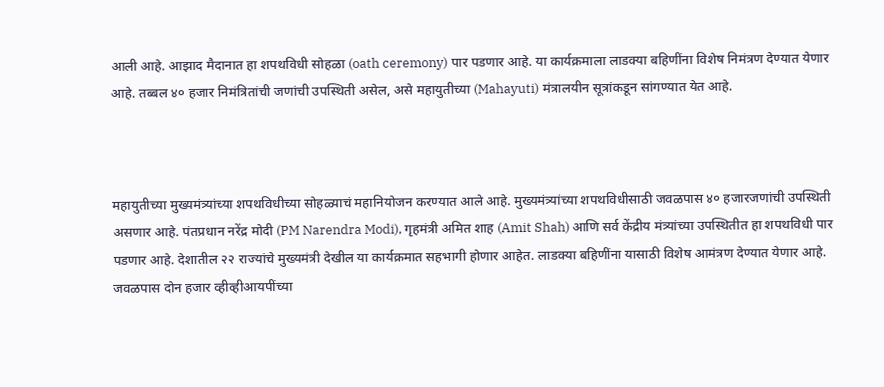आली आहे. आझाद मैदानात हा शपथविधी सोहळा (oath ceremony) पार पडणार आहे. या कार्यक्रमाला लाडक्या बहिणींना विशेष निमंत्रण देण्यात येणार आहे. तब्बल ४० हजार निमंत्रितांची जणांची उपस्थिती असेल, असे महायुतीच्या (Mahayuti) मंत्रालयीन सूत्रांकडून सांगण्यात येत आहे.



महायुतीच्या मुख्यमंत्र्यांच्या शपथविधीच्या सोहळ्याचं महानियोजन करण्यात आले आहे. मुख्यमंत्र्यांच्या शपथविधीसाठी जवळपास ४० हजारजणांची उपस्थिती असणार आहे. पंतप्रधान नरेंद्र मोदी (PM Narendra Modi), गृहमंत्री अमित शाह (Amit Shah) आणि सर्व केंद्रीय मंत्र्यांच्या उपस्थितीत हा शपथविधी पार पडणार आहे. देशातील २२ राज्यांचे मुख्यमंत्री देखील या कार्यक्रमात सहभागी होणार आहेत. लाडक्या बहिणींना यासाठी विशेष आमंत्रण देण्यात येणार आहे. जवळपास दोन हजार व्हीव्हीआयपींच्या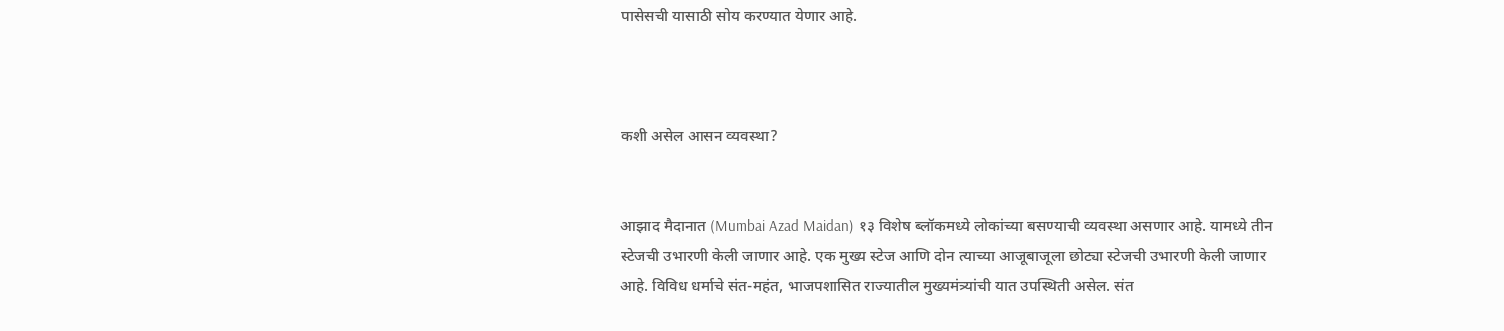पासेसची यासाठी सोय करण्यात येणार आहे.



कशी असेल आसन व्यवस्था?


आझाद मैदानात (Mumbai Azad Maidan) १३ विशेष ब्लॉकमध्ये लोकांच्या बसण्याची व्यवस्था असणार आहे. यामध्ये तीन स्टेजची उभारणी केली जाणार आहे. एक मुख्य स्टेज आणि दोन त्याच्या आजूबाजूला छोट्या स्टेजची उभारणी केली जाणार आहे. विविध धर्माचे संत-महंत, भाजपशासित राज्यातील मुख्यमंत्र्यांची यात उपस्थिती असेल. संत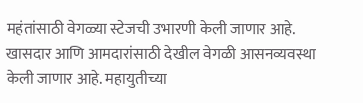महंतांसाठी वेगळ्या स्टेजची उभारणी केली जाणार आहे. खासदार आणि आमदारांसाठी देखील वेगळी आसनव्यवस्था केली जाणार आहे. महायुतीच्या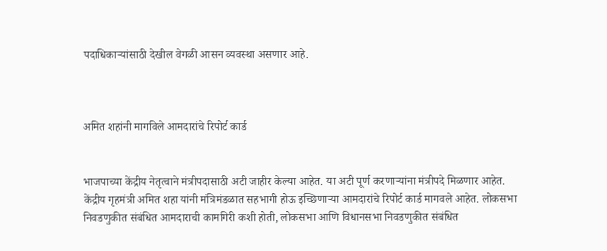पदाधिकाऱ्यांसाठी देखील वेगळी आसन व्यवस्था असणार आहे.



अमित शहांनी मागविले आमदारांचे रिपोर्ट कार्ड


भाजपाच्या केंद्रीय नेतृत्वाने मंत्रीपदासाठी अटी जाहीर केल्या आहेत. या अटी पूर्ण करणाऱ्यांना मंत्रीपदे मिळणार आहेत. केंद्रीय गृहमंत्री अमित शहा यांनी मंत्रिमंडळात सहभागी होऊ इच्छिणाऱ्या आमदारांचे रिपोर्ट कार्ड मागवले आहेत. लोकसभा निवडणुकीत संबंधित आमदाराची कामगिरी कशी होती, लोकसभा आणि विधानसभा निवडणुकीत संबंधित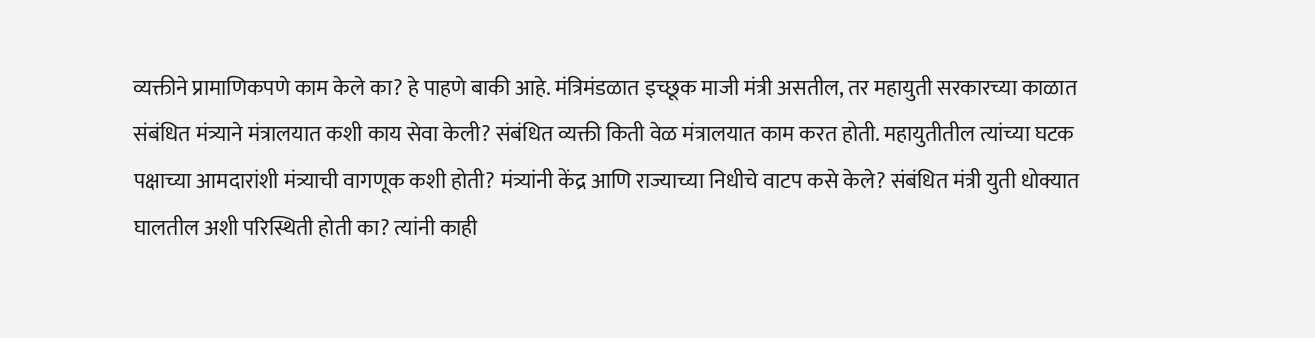व्यक्तीने प्रामाणिकपणे काम केले का? हे पाहणे बाकी आहे. मंत्रिमंडळात इच्छूक माजी मंत्री असतील, तर महायुती सरकारच्या काळात संबंधित मंत्र्याने मंत्रालयात कशी काय सेवा केली? संबंधित व्यक्ती किती वेळ मंत्रालयात काम करत होती. महायुतीतील त्यांच्या घटक पक्षाच्या आमदारांशी मंत्र्याची वागणूक कशी होती? मंत्र्यांनी केंद्र आणि राज्याच्या निधीचे वाटप कसे केले? संबंधित मंत्री युती धोक्यात घालतील अशी परिस्थिती होती का? त्यांनी काही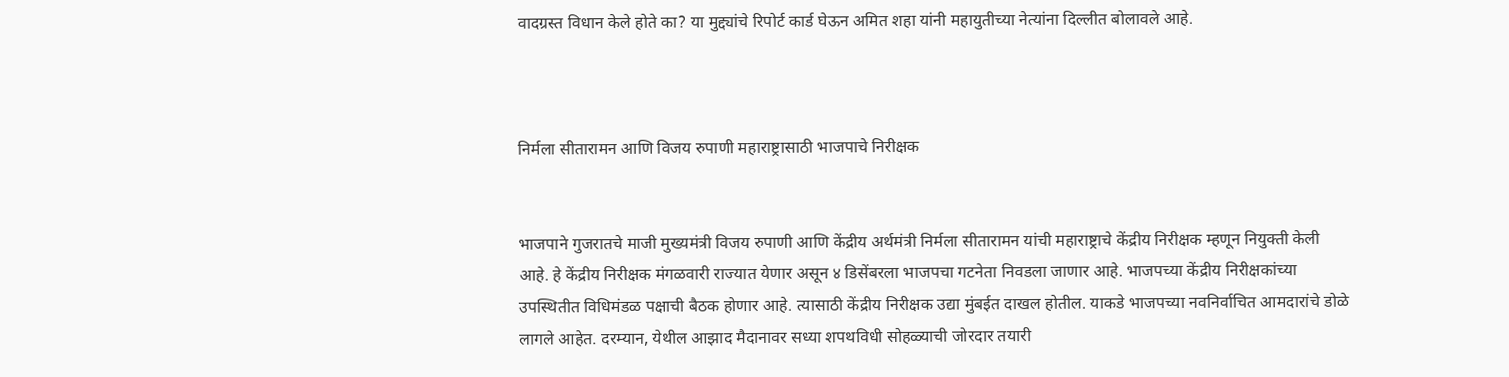वादग्रस्त विधान केले होते का? या मुद्द्यांचे रिपोर्ट कार्ड घेऊन अमित शहा यांनी महायुतीच्या नेत्यांना दिल्लीत बोलावले आहे.



निर्मला सीतारामन आणि विजय रुपाणी महाराष्ट्रासाठी भाजपाचे निरीक्षक


भाजपाने गुजरातचे माजी मुख्यमंत्री विजय रुपाणी आणि केंद्रीय अर्थमंत्री निर्मला सीतारामन यांची महाराष्ट्राचे केंद्रीय निरीक्षक म्हणून नियुक्ती केली आहे. हे केंद्रीय निरीक्षक मंगळवारी राज्यात येणार असून ४ डिसेंबरला भाजपचा गटनेता निवडला जाणार आहे. भाजपच्या केंद्रीय निरीक्षकांच्या उपस्थितीत विधिमंडळ पक्षाची बैठक होणार आहे. त्यासाठी केंद्रीय निरीक्षक उद्या मुंबईत दाखल होतील. याकडे भाजपच्या नवनिर्वाचित आमदारांचे डोळे लागले आहेत. दरम्यान, येथील आझाद मैदानावर सध्या शपथविधी सोहळ्याची जोरदार तयारी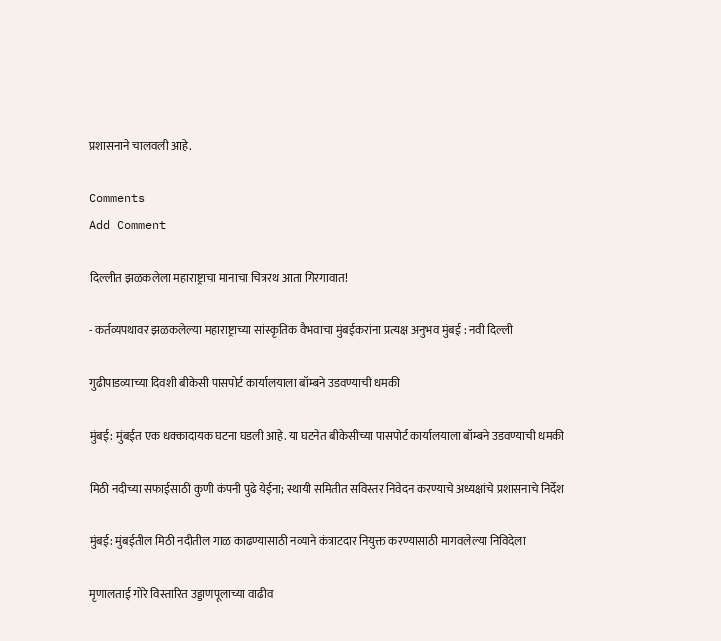प्रशासनाने चालवली आहे.

Comments
Add Comment

दिल्लीत झळकलेला महाराष्ट्राचा मानाचा चित्ररथ आता गिरगावात!

- कर्तव्यपथावर झळकलेल्या महाराष्ट्राच्या सांस्कृतिक वैभवाचा मुंबईकरांना प्रत्यक्ष अनुभव मुंबई : नवी दिल्ली

गुढीपाडव्याच्या दिवशी बीकेसी पासपोर्ट कार्यालयाला बॉम्बने उडवण्याची धमकी

मुंबई: मुंबईत एक धक्कादायक घटना घडली आहे. या घटनेत बीकेसीच्या पासपोर्ट कार्यालयाला बॉम्बने उडवण्याची धमकी

मिठी नदीच्या सफाईसाठी कुणी कंपनी पुढे येईना; स्थायी समितीत सविस्तर निवेदन करण्याचे अध्यक्षांचे प्रशासनाचे निर्देश

मुंबई: मुंबईतील मिठी नदीतील गाळ काढण्यासाठी नव्याने कंत्राटदार नियुक्त करण्यासाठी मागवलेल्या निविदेला

मृणालताई गोरे विस्तारित उड्डाणपूलाच्या वाढीव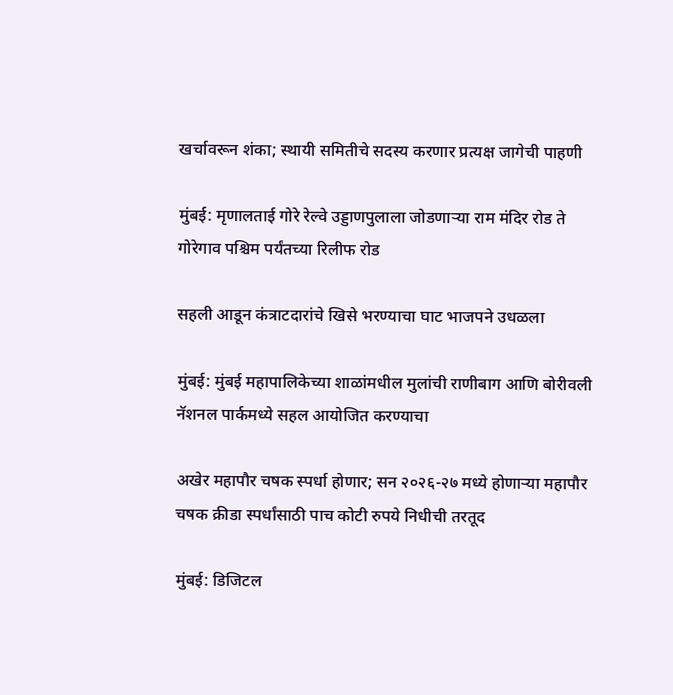खर्चावरून शंका; स्थायी समितीचे सदस्य करणार प्रत्यक्ष जागेची पाहणी

मुंबई: मृणालताई गोरे रेल्वे उड्डाणपुलाला जोडणाऱ्या राम मंदिर रोड ते गोरेगाव पश्चिम पर्यंतच्या रिलीफ रोड

सहली आडून कंत्राटदारांचे खिसे भरण्याचा घाट भाजपने उधळला

मुंबई: मुंबई महापालिकेच्या शाळांमधील मुलांची राणीबाग आणि बोरीवली नॅशनल पार्कमध्ये सहल आयोजित करण्याचा

अखेर महापौर चषक स्पर्धा होणार; सन २०२६-२७ मध्ये होणाऱ्या महापौर चषक क्रीडा स्पर्धांसाठी पाच कोटी रुपये निधीची तरतूद

मुंबई: डिजिटल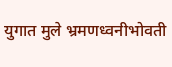युगात मुले भ्रमणध्वनीभोवती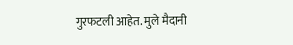गुरफटली आहेत. मुले मैदानी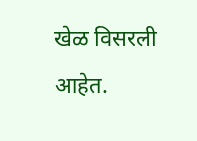खेळ विसरली आहेत.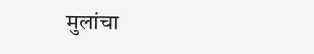मुलांचा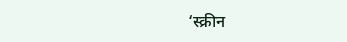‘स्क्रीन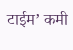टाईम’ कमी